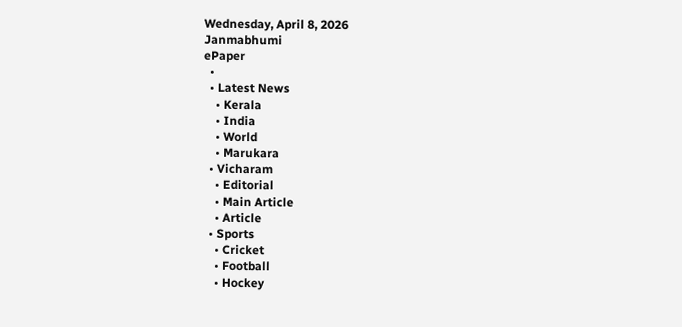Wednesday, April 8, 2026
Janmabhumi
ePaper
  •
  • Latest News
    • Kerala
    • India
    • World
    • Marukara
  • Vicharam
    • Editorial
    • Main Article
    • Article
  • Sports
    • Cricket
    • Football
    • Hockey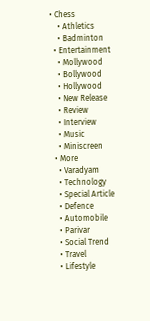• Chess
    • Athletics
    • Badminton
  • Entertainment
    • Mollywood
    • Bollywood
    • Hollywood
    • New Release
    • Review
    • Interview
    • Music
    • Miniscreen
  • More
    • Varadyam
    • Technology
    • Special Article
    • Defence
    • Automobile
    • Parivar
    • Social Trend
    • Travel
    • Lifestyle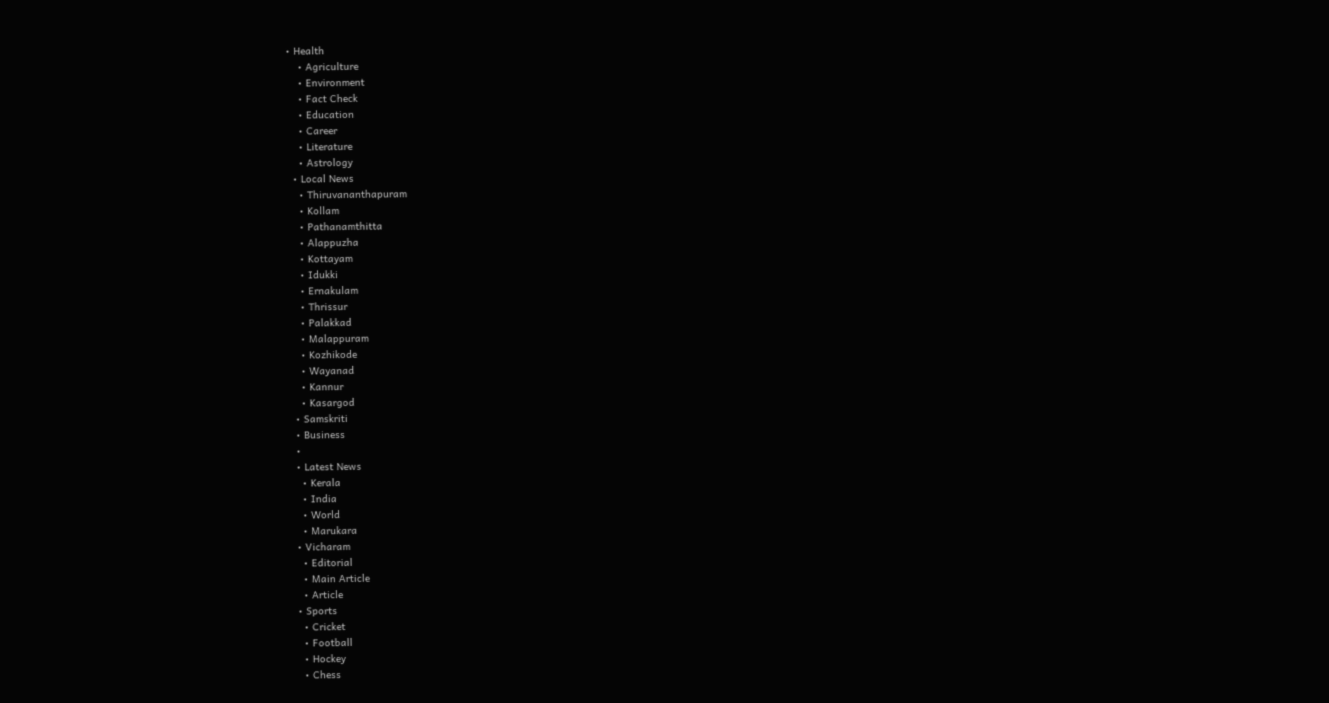• Health
    • Agriculture
    • Environment
    • Fact Check
    • Education
    • Career
    • Literature
    • Astrology
  • Local News
    • Thiruvananthapuram
    • Kollam
    • Pathanamthitta
    • Alappuzha
    • Kottayam
    • Idukki
    • Ernakulam
    • Thrissur
    • Palakkad
    • Malappuram
    • Kozhikode
    • Wayanad
    • Kannur
    • Kasargod
  • Samskriti
  • Business
  •
  • Latest News
    • Kerala
    • India
    • World
    • Marukara
  • Vicharam
    • Editorial
    • Main Article
    • Article
  • Sports
    • Cricket
    • Football
    • Hockey
    • Chess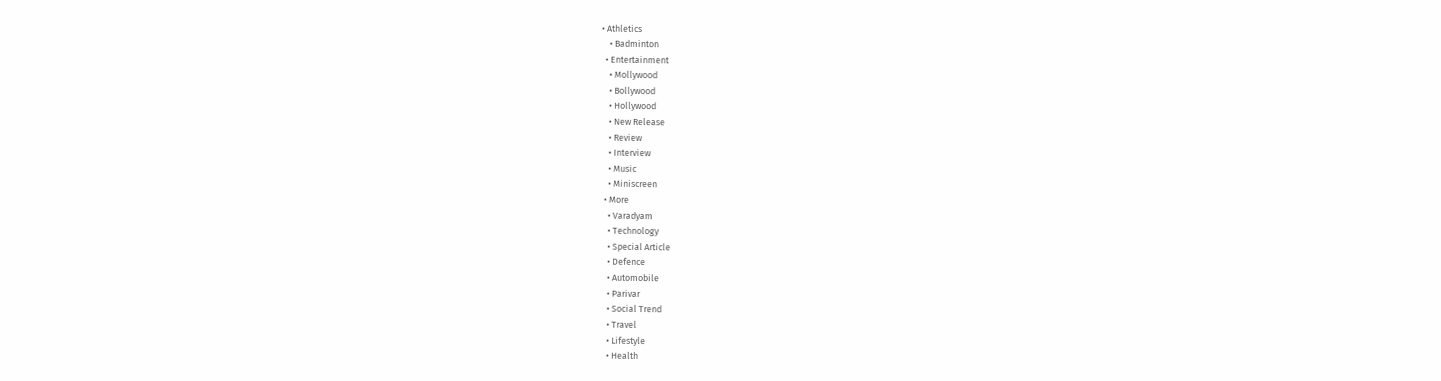• Athletics
    • Badminton
  • Entertainment
    • Mollywood
    • Bollywood
    • Hollywood
    • New Release
    • Review
    • Interview
    • Music
    • Miniscreen
  • More
    • Varadyam
    • Technology
    • Special Article
    • Defence
    • Automobile
    • Parivar
    • Social Trend
    • Travel
    • Lifestyle
    • Health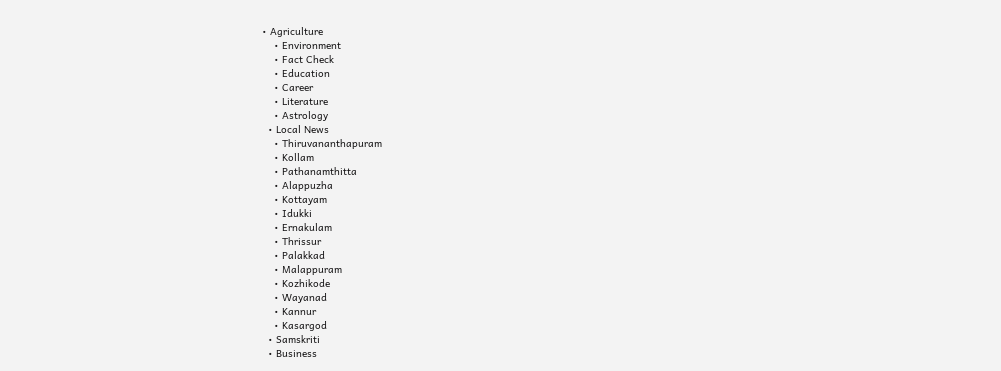• Agriculture
    • Environment
    • Fact Check
    • Education
    • Career
    • Literature
    • Astrology
  • Local News
    • Thiruvananthapuram
    • Kollam
    • Pathanamthitta
    • Alappuzha
    • Kottayam
    • Idukki
    • Ernakulam
    • Thrissur
    • Palakkad
    • Malappuram
    • Kozhikode
    • Wayanad
    • Kannur
    • Kasargod
  • Samskriti
  • Business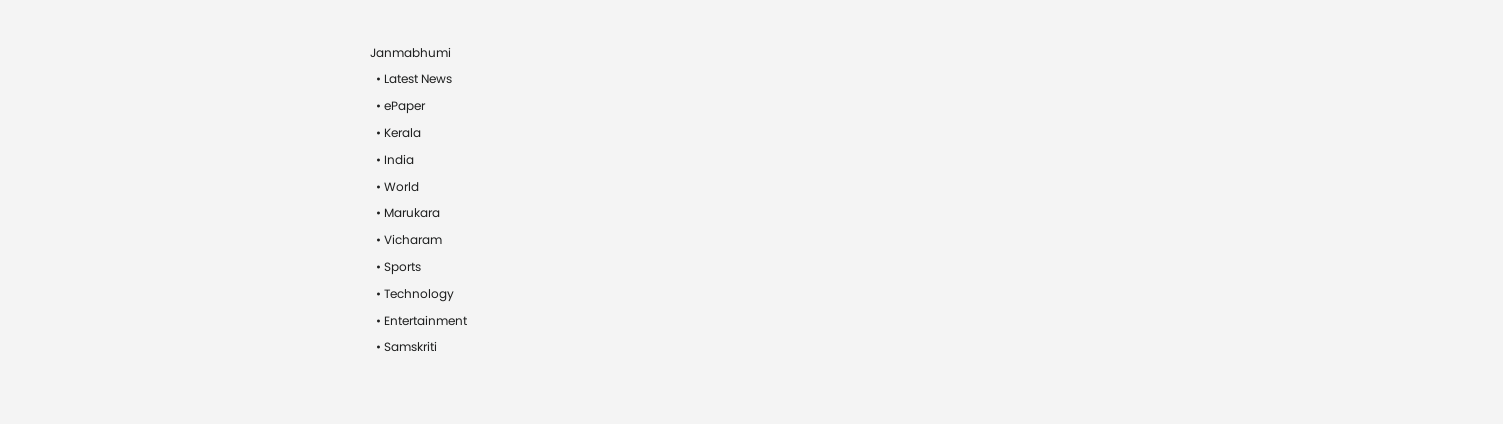Janmabhumi
  • Latest News
  • ePaper
  • Kerala
  • India
  • World
  • Marukara
  • Vicharam
  • Sports
  • Technology
  • Entertainment
  • Samskriti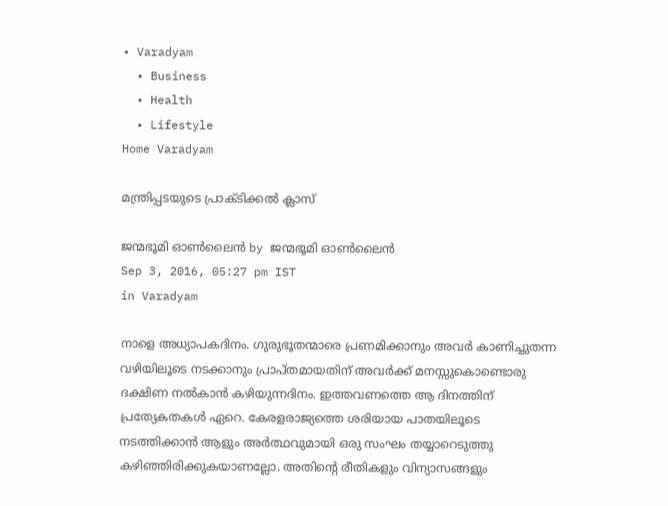• Varadyam
  • Business
  • Health
  • Lifestyle
Home Varadyam

മന്ത്രിപ്പടയുടെ പ്രാക്ടിക്കല്‍ ക്ലാസ്

ജന്മഭൂമി ഓണ്‍ലൈന്‍ by ജന്മഭൂമി ഓണ്‍ലൈന്‍
Sep 3, 2016, 05:27 pm IST
in Varadyam

നാളെ അധ്യാപകദിനം. ഗുരുഭൂതന്മാരെ പ്രണമിക്കാനും അവര്‍ കാണിച്ചുതന്ന വഴിയിലൂടെ നടക്കാനും പ്രാപ്തമായതിന് അവര്‍ക്ക് മനസ്സുകൊണ്ടൊരു ദക്ഷിണ നല്‍കാന്‍ കഴിയുന്നദിനം. ഇത്തവണത്തെ ആ ദിനത്തിന് പ്രത്യേകതകള്‍ ഏറെ. കേരളരാജ്യത്തെ ശരിയായ പാതയിലൂടെ നടത്തിക്കാന്‍ ആളും അര്‍ത്ഥവുമായി ഒരു സംഘം തയ്യാറെടുത്തു കഴിഞ്ഞിരിക്കുകയാണല്ലോ. അതിന്റെ രീതികളും വിന്യാസങ്ങളും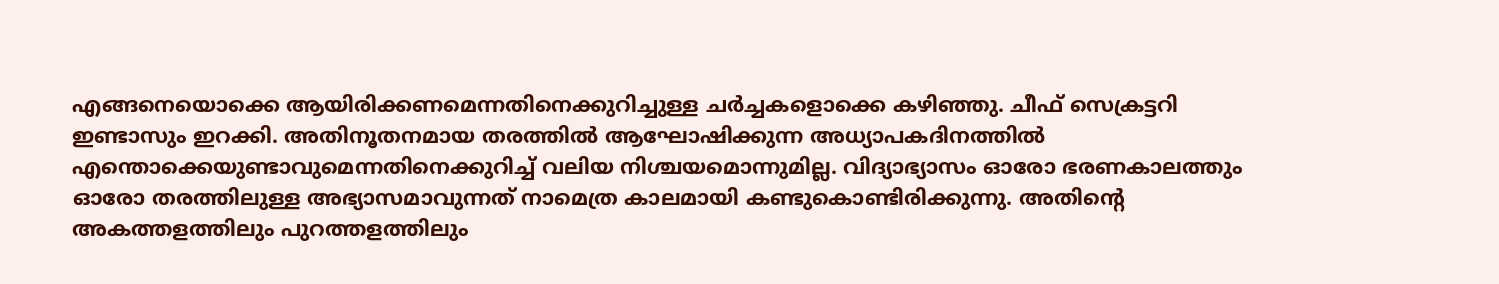എങ്ങനെയൊക്കെ ആയിരിക്കണമെന്നതിനെക്കുറിച്ചുള്ള ചര്‍ച്ചകളൊക്കെ കഴിഞ്ഞു. ചീഫ് സെക്രട്ടറി ഇണ്ടാസും ഇറക്കി. അതിനൂതനമായ തരത്തില്‍ ആഘോഷിക്കുന്ന അധ്യാപകദിനത്തില്‍ എന്തൊക്കെയുണ്ടാവുമെന്നതിനെക്കുറിച്ച് വലിയ നിശ്ചയമൊന്നുമില്ല. വിദ്യാഭ്യാസം ഓരോ ഭരണകാലത്തും ഓരോ തരത്തിലുള്ള അഭ്യാസമാവുന്നത് നാമെത്ര കാലമായി കണ്ടുകൊണ്ടിരിക്കുന്നു. അതിന്റെ അകത്തളത്തിലും പുറത്തളത്തിലും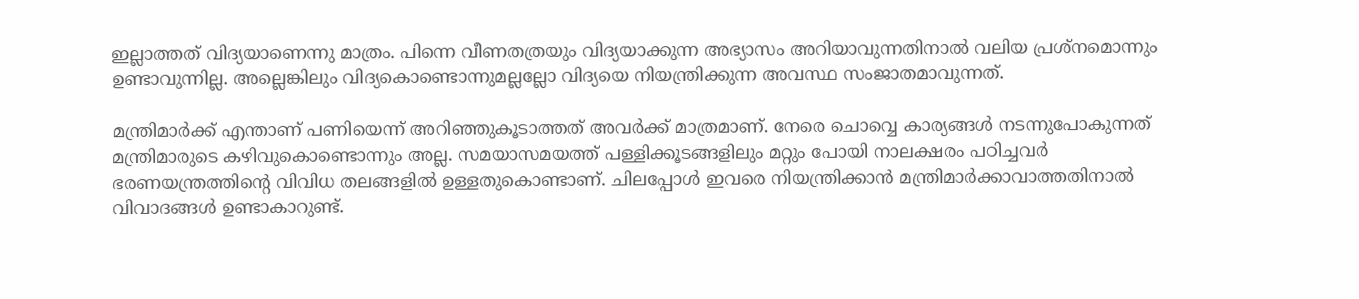ഇല്ലാത്തത് വിദ്യയാണെന്നു മാത്രം. പിന്നെ വീണതത്രയും വിദ്യയാക്കുന്ന അഭ്യാസം അറിയാവുന്നതിനാല്‍ വലിയ പ്രശ്‌നമൊന്നും ഉണ്ടാവുന്നില്ല. അല്ലെങ്കിലും വിദ്യകൊണ്ടൊന്നുമല്ലല്ലോ വിദ്യയെ നിയന്ത്രിക്കുന്ന അവസ്ഥ സംജാതമാവുന്നത്.

മന്ത്രിമാര്‍ക്ക് എന്താണ് പണിയെന്ന് അറിഞ്ഞുകൂടാത്തത് അവര്‍ക്ക് മാത്രമാണ്. നേരെ ചൊവ്വെ കാര്യങ്ങള്‍ നടന്നുപോകുന്നത് മന്ത്രിമാരുടെ കഴിവുകൊണ്ടൊന്നും അല്ല. സമയാസമയത്ത് പള്ളിക്കൂടങ്ങളിലും മറ്റും പോയി നാലക്ഷരം പഠിച്ചവര്‍ ഭരണയന്ത്രത്തിന്റെ വിവിധ തലങ്ങളില്‍ ഉള്ളതുകൊണ്ടാണ്. ചിലപ്പോള്‍ ഇവരെ നിയന്ത്രിക്കാന്‍ മന്ത്രിമാര്‍ക്കാവാത്തതിനാല്‍ വിവാദങ്ങള്‍ ഉണ്ടാകാറുണ്ട്.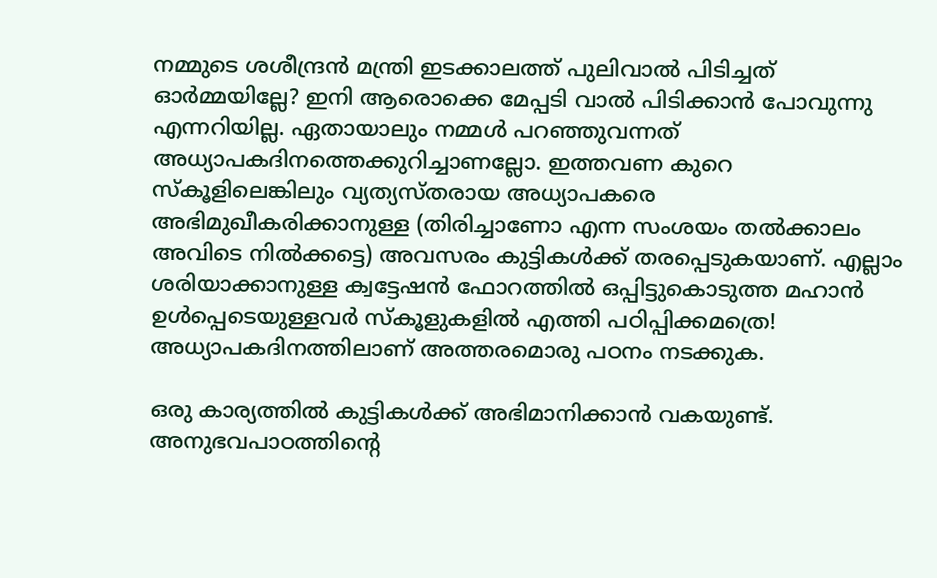നമ്മുടെ ശശീന്ദ്രന്‍ മന്ത്രി ഇടക്കാലത്ത് പുലിവാല്‍ പിടിച്ചത് ഓര്‍മ്മയില്ലേ? ഇനി ആരൊക്കെ മേപ്പടി വാല്‍ പിടിക്കാന്‍ പോവുന്നു എന്നറിയില്ല. ഏതായാലും നമ്മള്‍ പറഞ്ഞുവന്നത് അധ്യാപകദിനത്തെക്കുറിച്ചാണല്ലോ. ഇത്തവണ കുറെ സ്‌കൂളിലെങ്കിലും വ്യത്യസ്തരായ അധ്യാപകരെ അഭിമുഖീകരിക്കാനുള്ള (തിരിച്ചാണോ എന്ന സംശയം തല്‍ക്കാലം അവിടെ നില്‍ക്കട്ടെ) അവസരം കുട്ടികള്‍ക്ക് തരപ്പെടുകയാണ്. എല്ലാം ശരിയാക്കാനുള്ള ക്വട്ടേഷന്‍ ഫോറത്തില്‍ ഒപ്പിട്ടുകൊടുത്ത മഹാന്‍ ഉള്‍പ്പെടെയുള്ളവര്‍ സ്‌കൂളുകളില്‍ എത്തി പഠിപ്പിക്കമത്രെ! അധ്യാപകദിനത്തിലാണ് അത്തരമൊരു പഠനം നടക്കുക.

ഒരു കാര്യത്തില്‍ കുട്ടികള്‍ക്ക് അഭിമാനിക്കാന്‍ വകയുണ്ട്. അനുഭവപാഠത്തിന്റെ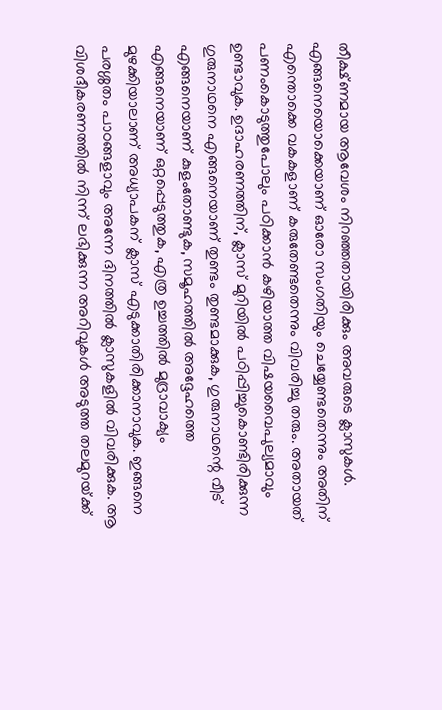തീക്ഷ്ണമായ ആവേശം നിറഞ്ഞതായിരിക്കും അവരുടെ ക്ലാസുകള്‍. എങ്ങനെയൊക്കെയാണ് ഓരോ സംഗതിയും ചെയ്യേണ്ടതെന്നും അതിന് എന്തൊക്കെ വകകളാണ് കരുതേണ്ടതെന്നും വിവരിച്ചു തരും. അതായത് പണംകൊടുത്തുപോലും പഠിക്കാന്‍ കഴിയാത്ത വിഷയവൈപുല്യമാവും ഉണ്ടാവുക. ഉദാഹരണത്തിന്, ക്ലാസ് മുറിയില്‍ പഠിപ്പിച്ചുകൊണ്ടിരിക്കുന്ന ഗുരുനാഥനെ എങ്ങനെയാണ് തുണ്ടം തുണ്ടമാക്കുക, ഗുരുനാഥന്റെ വീട് എങ്ങനെയാണ് കുളംതോണ്ടുക, സമൂഹത്തില്‍ അദ്ദേഹത്തെ എങ്ങനെയാണ് ഒറ്റപ്പെടുത്തുക, എത്ര ഉച്ചത്തില്‍ മുദ്രാവാക്യം മുഴക്കിയാലാണ് അധ്യാപകന് ക്ലാസ് എടുക്കാതിരിക്കാനാവുക. ഇങ്ങനെ പരശ്ശതം പാഠങ്ങളാവും അന്നേ ദിനത്തില്‍ ക്ലാസുകളില്‍ വിവരിക്കുക. ആ വിശദീകരണത്തില്‍ നിന്ന് ലഭിക്കുന്ന അറിവുകള്‍ അടുത്ത തലമുറയ്‌ക്ക്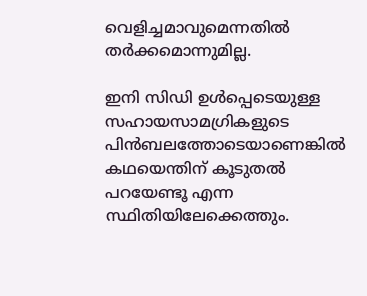വെളിച്ചമാവുമെന്നതില്‍ തര്‍ക്കമൊന്നുമില്ല.

ഇനി സിഡി ഉള്‍പ്പെടെയുള്ള സഹായസാമഗ്രികളുടെ പിന്‍ബലത്തോടെയാണെങ്കില്‍ കഥയെന്തിന് കൂടുതല്‍ പറയേണ്ടൂ എന്ന സ്ഥിതിയിലേക്കെത്തും.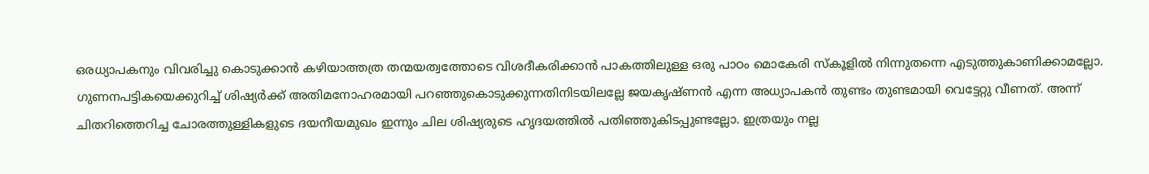ഒരധ്യാപകനും വിവരിച്ചു കൊടുക്കാന്‍ കഴിയാത്തത്ര തന്മയത്വത്തോടെ വിശദീകരിക്കാന്‍ പാകത്തിലുള്ള ഒരു പാഠം മൊകേരി സ്‌കൂളില്‍ നിന്നുതന്നെ എടുത്തുകാണിക്കാമല്ലോ. ഗുണനപട്ടികയെക്കുറിച്ച് ശിഷ്യര്‍ക്ക് അതിമനോഹരമായി പറഞ്ഞുകൊടുക്കുന്നതിനിടയിലല്ലേ ജയകൃഷ്ണന്‍ എന്ന അധ്യാപകന്‍ തുണ്ടം തുണ്ടമായി വെട്ടേറ്റു വീണത്. അന്ന് ചിതറിത്തെറിച്ച ചോരത്തുള്ളികളുടെ ദയനീയമുഖം ഇന്നും ചില ശിഷ്യരുടെ ഹൃദയത്തില്‍ പതിഞ്ഞുകിടപ്പുണ്ടല്ലോ. ഇത്രയും നല്ല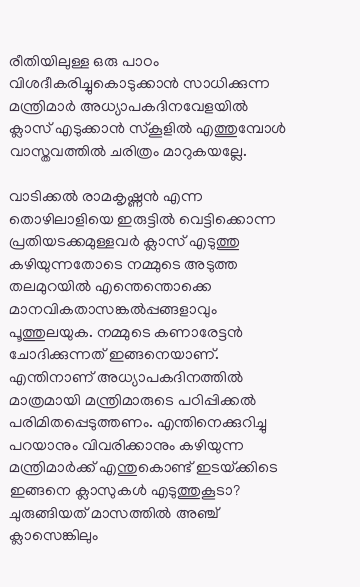രീതിയിലുള്ള ഒരു പാഠം വിശദീകരിച്ചുകൊടുക്കാന്‍ സാധിക്കുന്ന മന്ത്രിമാര്‍ അധ്യാപകദിനവേളയില്‍ ക്ലാസ് എടുക്കാന്‍ സ്‌കൂളില്‍ എത്തുമ്പോള്‍ വാസ്തവത്തില്‍ ചരിത്രം മാറുകയല്ലേ.

വാടിക്കല്‍ രാമകൃഷ്ണന്‍ എന്ന തൊഴിലാളിയെ ഇരുട്ടില്‍ വെട്ടിക്കൊന്ന പ്രതിയടക്കമുള്ളവര്‍ ക്ലാസ് എടുത്തു കഴിയുന്നതോടെ നമ്മുടെ അടുത്ത തലമുറയില്‍ എന്തെന്തൊക്കെ മാനവികതാസങ്കല്‍പ്പങ്ങളാവും പൂത്തുലയുക. നമ്മുടെ കണാരേട്ടന്‍ ചോദിക്കുന്നത് ഇങ്ങനെയാണ്. എന്തിനാണ് അധ്യാപകദിനത്തില്‍ മാത്രമായി മന്ത്രിമാരുടെ പഠിപ്പിക്കല്‍ പരിമിതപ്പെടുത്തണം. എന്തിനെക്കുറിച്ചു പറയാനും വിവരിക്കാനും കഴിയുന്ന മന്ത്രിമാര്‍ക്ക് എന്തുകൊണ്ട് ഇടയ്‌ക്കിടെ ഇങ്ങനെ ക്ലാസുകള്‍ എടുത്തുകൂടാ? ചുരുങ്ങിയത് മാസത്തില്‍ അഞ്ച് ക്ലാസെങ്കിലും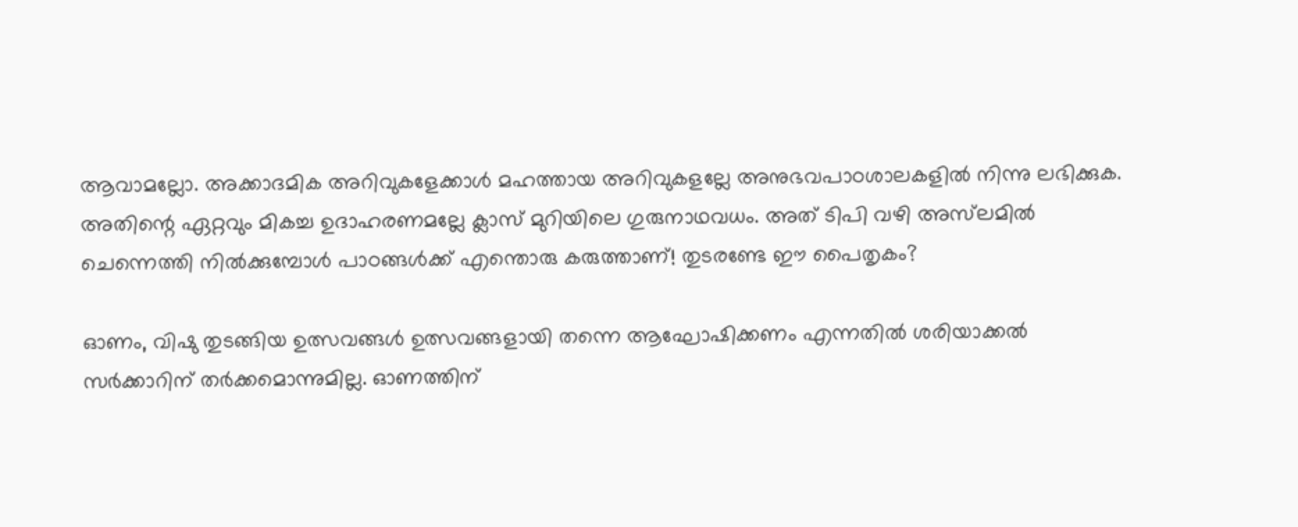ആവാമല്ലോ. അക്കാദമിക അറിവുകളേക്കാള്‍ മഹത്തായ അറിവുകളല്ലേ അനുഭവപാഠശാലകളില്‍ നിന്നു ലഭിക്കുക. അതിന്റെ ഏറ്റവും മികച്ച ഉദാഹരണമല്ലേ ക്ലാസ് മുറിയിലെ ഗുരുനാഥവധം. അത് ടിപി വഴി അസ്‌ലമില്‍ ചെന്നെത്തി നില്‍ക്കുമ്പോള്‍ പാഠങ്ങള്‍ക്ക് എന്തൊരു കരുത്താണ്! തുടരണ്ടേ ഈ പൈതൃകം?

ഓണം, വിഷു തുടങ്ങിയ ഉത്സവങ്ങള്‍ ഉത്സവങ്ങളായി തന്നെ ആഘോഷിക്കണം എന്നതില്‍ ശരിയാക്കല്‍ സര്‍ക്കാറിന് തര്‍ക്കമൊന്നുമില്ല. ഓണത്തിന്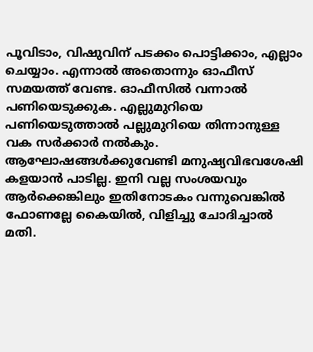പൂവിടാം, വിഷുവിന് പടക്കം പൊട്ടിക്കാം, എല്ലാം ചെയ്യാം. എന്നാല്‍ അതൊന്നും ഓഫീസ് സമയത്ത് വേണ്ട. ഓഫീസില്‍ വന്നാല്‍ പണിയെടുക്കുക. എല്ലുമുറിയെ പണിയെടുത്താല്‍ പല്ലുമുറിയെ തിന്നാനുള്ള വക സര്‍ക്കാര്‍ നല്‍കും. ആഘോഷങ്ങള്‍ക്കുവേണ്ടി മനുഷ്യവിഭവശേഷി കളയാന്‍ പാടില്ല. ഇനി വല്ല സംശയവും ആര്‍ക്കെങ്കിലും ഇതിനോടകം വന്നുവെങ്കില്‍ ഫോണല്ലേ കൈയില്‍, വിളിച്ചു ചോദിച്ചാല്‍ മതി.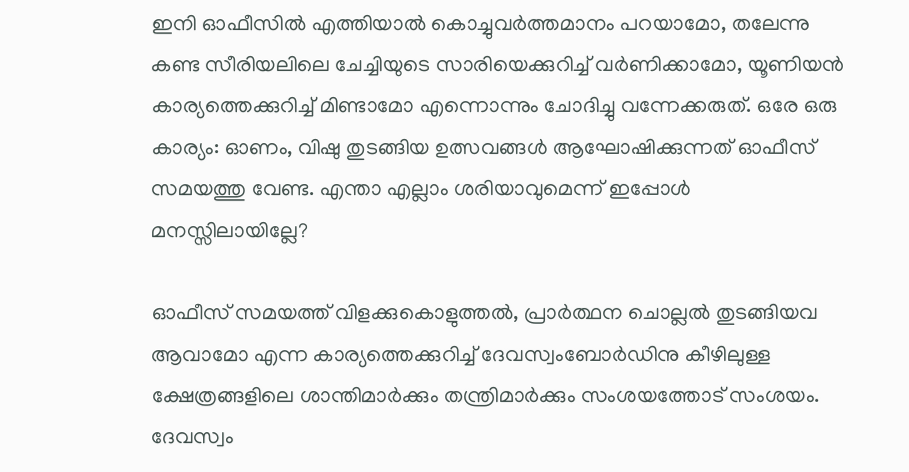ഇനി ഓഫീസില്‍ എത്തിയാല്‍ കൊച്ചുവര്‍ത്തമാനം പറയാമോ, തലേന്നു കണ്ട സീരിയലിലെ ചേച്ചിയുടെ സാരിയെക്കുറിച്ച് വര്‍ണിക്കാമോ, യൂണിയന്‍ കാര്യത്തെക്കുറിച്ച് മിണ്ടാമോ എന്നൊന്നും ചോദിച്ചു വന്നേക്കരുത്. ഒരേ ഒരു കാര്യം: ഓണം, വിഷു തുടങ്ങിയ ഉത്സവങ്ങള്‍ ആഘോഷിക്കുന്നത് ഓഫീസ് സമയത്തു വേണ്ട. എന്താ എല്ലാം ശരിയാവുമെന്ന് ഇപ്പോള്‍ മനസ്സിലായില്ലേ?

ഓഫീസ് സമയത്ത് വിളക്കുകൊളുത്തല്‍, പ്രാര്‍ത്ഥന ചൊല്ലല്‍ തുടങ്ങിയവ ആവാമോ എന്ന കാര്യത്തെക്കുറിച്ച് ദേവസ്വംബോര്‍ഡിനു കീഴിലുള്ള ക്ഷേത്രങ്ങളിലെ ശാന്തിമാര്‍ക്കും തന്ത്രിമാര്‍ക്കും സംശയത്തോട് സംശയം. ദേവസ്വം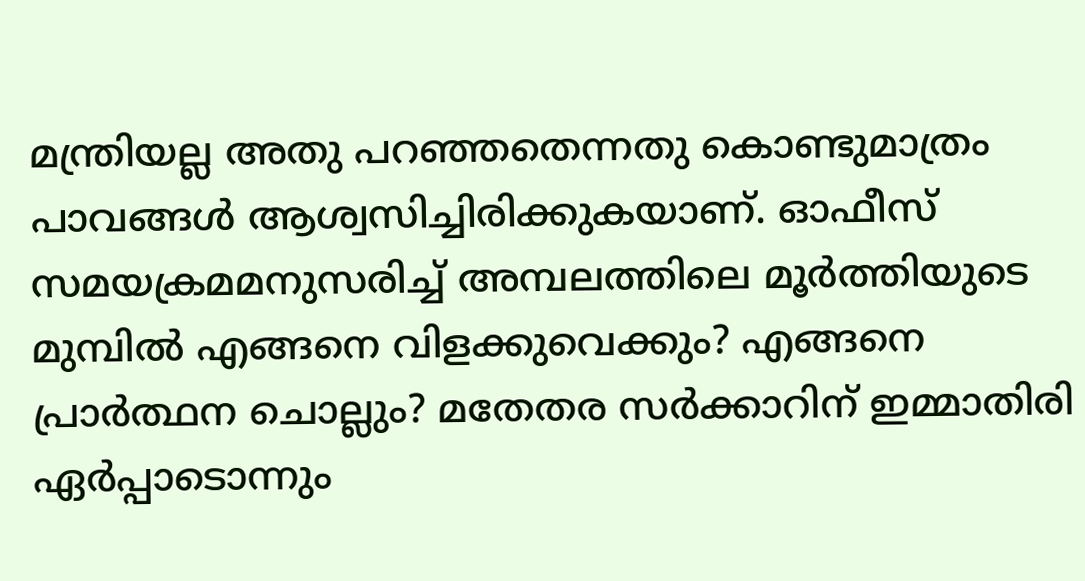മന്ത്രിയല്ല അതു പറഞ്ഞതെന്നതു കൊണ്ടുമാത്രം പാവങ്ങള്‍ ആശ്വസിച്ചിരിക്കുകയാണ്. ഓഫീസ് സമയക്രമമനുസരിച്ച് അമ്പലത്തിലെ മൂര്‍ത്തിയുടെ മുമ്പില്‍ എങ്ങനെ വിളക്കുവെക്കും? എങ്ങനെ പ്രാര്‍ത്ഥന ചൊല്ലും? മതേതര സര്‍ക്കാറിന് ഇമ്മാതിരി ഏര്‍പ്പാടൊന്നും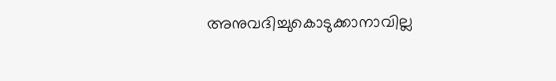അനുവദിച്ചുകൊടുക്കാനാവില്ല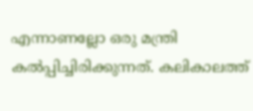എന്നാണല്ലോ ഒരു മന്ത്രി കല്‍പ്പിച്ചിരിക്കുന്നത്. കലികാലത്ത്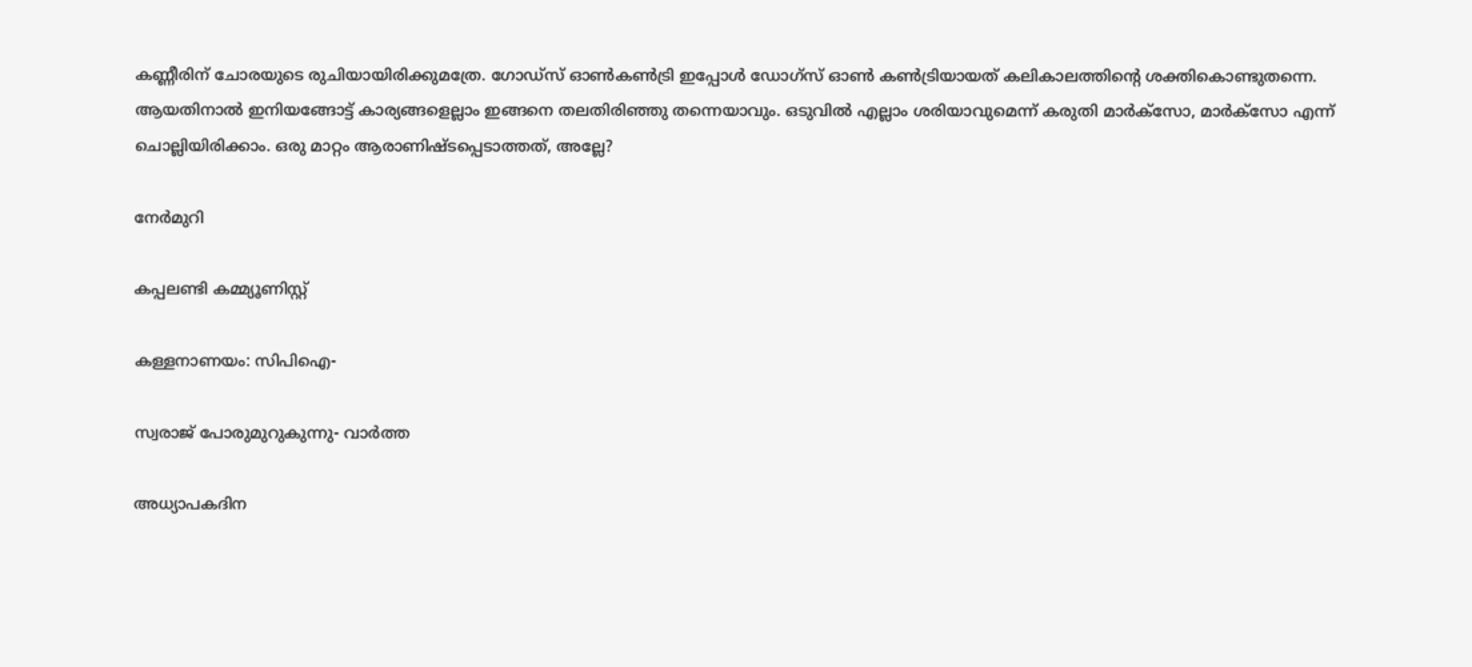കണ്ണീരിന് ചോരയുടെ രുചിയായിരിക്കുമത്രേ. ഗോഡ്‌സ് ഓണ്‍കണ്‍ട്രി ഇപ്പോള്‍ ഡോഗ്‌സ് ഓണ്‍ കണ്‍ട്രിയായത് കലികാലത്തിന്റെ ശക്തികൊണ്ടുതന്നെ. ആയതിനാല്‍ ഇനിയങ്ങോട്ട് കാര്യങ്ങളെല്ലാം ഇങ്ങനെ തലതിരിഞ്ഞു തന്നെയാവും. ഒടുവില്‍ എല്ലാം ശരിയാവുമെന്ന് കരുതി മാര്‍ക്‌സോ, മാര്‍ക്‌സോ എന്ന് ചൊല്ലിയിരിക്കാം. ഒരു മാറ്റം ആരാണിഷ്ടപ്പെടാത്തത്, അല്ലേ?

നേര്‍മുറി

കപ്പലണ്ടി കമ്മ്യൂണിസ്റ്റ്

കള്ളനാണയം: സിപിഐ-

സ്വരാജ് പോരുമുറുകുന്നു- വാര്‍ത്ത

അധ്യാപകദിന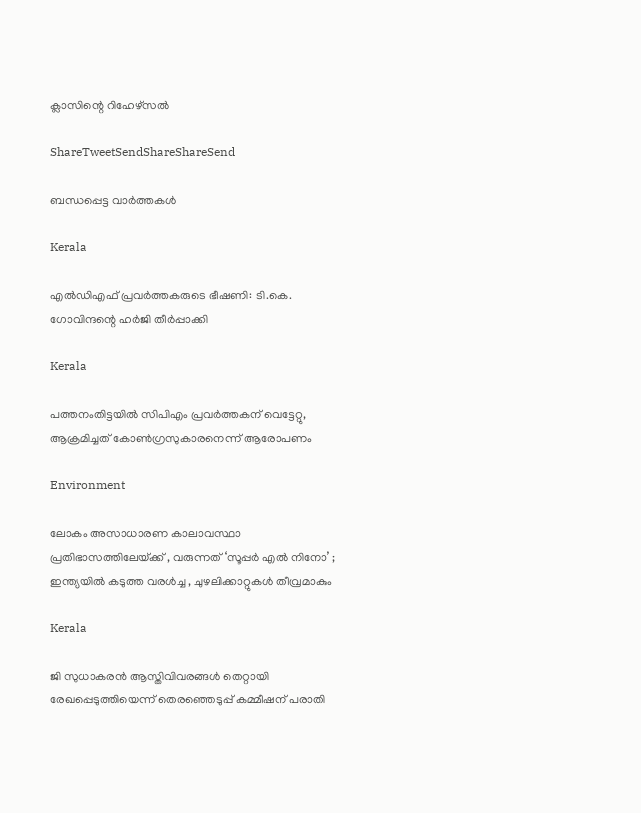ക്ലാസിന്റെ റിഹേഴ്‌സല്‍

ShareTweetSendShareShareSend

ബന്ധപ്പെട്ട വാര്‍ത്തകള്‍

Kerala

എല്‍ഡിഎഫ് പ്രവര്‍ത്തകരുടെ ഭീഷണി: ടി.കെ. ഗോവിന്ദന്റെ ഹര്‍ജി തീര്‍പ്പാക്കി

Kerala

പത്തനംതിട്ടയില്‍ സിപിഎം പ്രവര്‍ത്തകന് വെട്ടേറ്റു, ആക്രമിച്ചത് കോണ്‍ഗ്രസുകാരനെന്ന് ആരോപണം

Environment

ലോകം അസാധാരണ കാലാവസ്ഥാ പ്രതിഭാസത്തിലേയ്‌ക്ക് , വരുന്നത് ‘സൂപ്പർ എൽ നിനോ’ ; ഇന്ത്യയിൽ കടുത്ത വരൾച്ച , ചുഴലിക്കാറ്റുകൾ തീവ്രമാകും

Kerala

ജി സുധാകരന്‍ ആസ്തിവിവരങ്ങള്‍ തെറ്റായി രേഖപ്പെടുത്തിയെന്ന് തെരഞ്ഞെടുപ്പ് കമ്മീഷന് പരാതി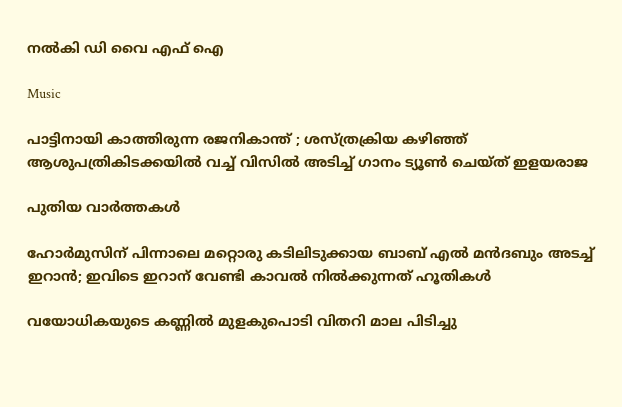നല്‍കി ഡി വൈ എഫ് ഐ

Music

പാട്ടിനായി കാത്തിരുന്ന രജനികാന്ത് ; ശസ്ത്രക്രിയ കഴിഞ്ഞ് ആശുപത്രികിടക്കയിൽ വച്ച് വിസിൽ അടിച്ച് ഗാനം ട്യൂൺ ചെയ്ത് ഇളയരാജ

പുതിയ വാര്‍ത്തകള്‍

ഹോര്‍മുസിന് പിന്നാലെ മറ്റൊരു കടിലിടുക്കായ ബാബ് എല്‍ മന്‍ദബും അടച്ച് ഇറാന്‍; ഇവിടെ ഇറാന് വേണ്ടി കാവല്‍ നില്‍ക്കുന്നത് ഹൂതികള്‍

വയോധികയുടെ കണ്ണില്‍ മുളകുപൊടി വിതറി മാല പിടിച്ചു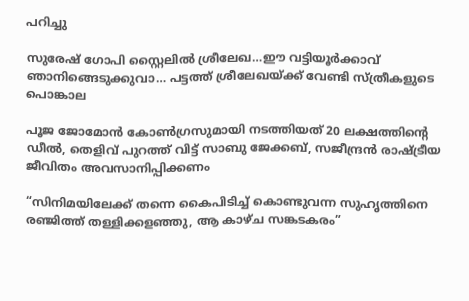പറിച്ചു

സുരേഷ് ഗോപി സ്റ്റൈലില്‍ ശ്രീലേഖ…ഈ വട്ടിയൂര്‍ക്കാവ് ഞാനിങ്ങെടുക്കുവാ… പട്ടത്ത് ശ്രീലേഖയ്‌ക്ക് വേണ്ടി സ്ത്രീകളുടെ പൊങ്കാല

പൂജ ജോമോന്‍ കോണ്‍ഗ്രസുമായി നടത്തിയത് 20 ലക്ഷത്തിന്റെ ഡീല്‍, തെളിവ് പുറത്ത് വിട്ട് സാബു ജേക്കബ്, സജീന്ദ്രന്‍ രാഷ്‌ട്രീയ ജീവിതം അവസാനിപ്പിക്കണം

“സിനിമയിലേക്ക് തന്നെ കൈപിടിച്ച് കൊണ്ടുവന്ന സുഹൃത്തിനെ രഞ്ജിത്ത് തള്ളിക്കളഞ്ഞു, ആ കാഴ്‌ച സങ്കടകരം”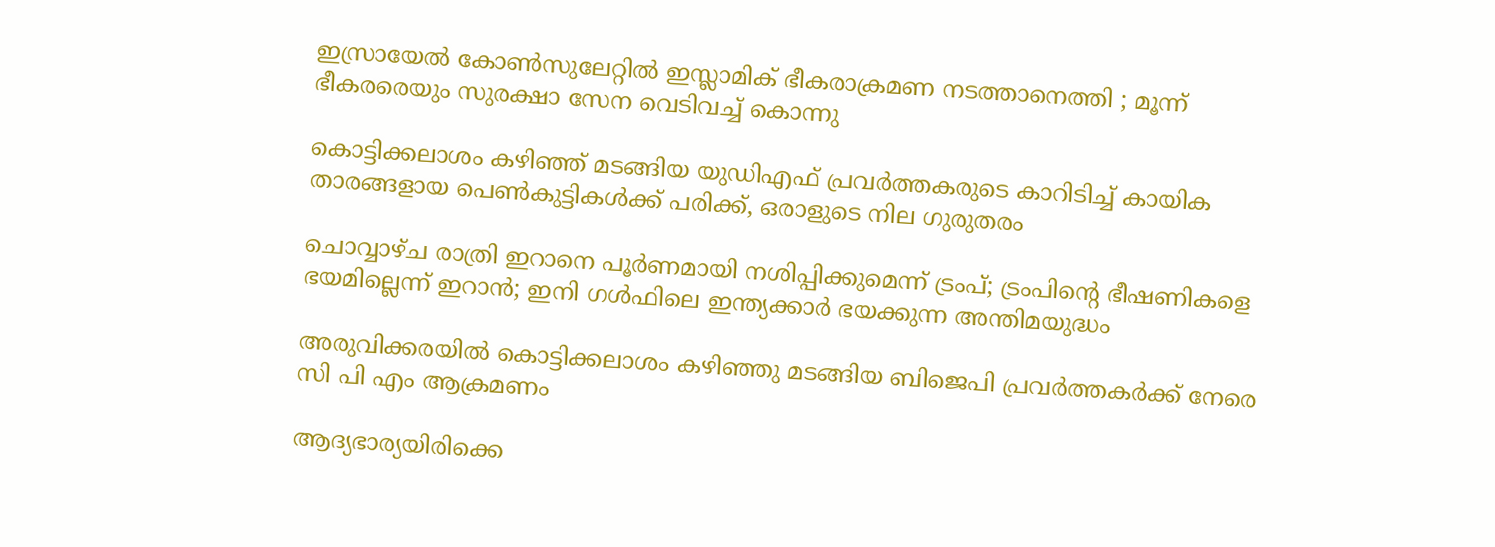ഇസ്രായേൽ കോൺസുലേറ്റിൽ ഇസ്ലാമിക് ഭീകരാക്രമണ നടത്താനെത്തി ; മൂന്ന് ഭീകരരെയും സുരക്ഷാ സേന വെടിവച്ച് കൊന്നു

കൊട്ടിക്കലാശം കഴിഞ്ഞ് മടങ്ങിയ യുഡിഎഫ് പ്രവര്‍ത്തകരുടെ കാറിടിച്ച് കായിക താരങ്ങളായ പെണ്‍കുട്ടികള്‍ക്ക് പരിക്ക്, ഒരാളുടെ നില ഗുരുതരം

ചൊവ്വാഴ്ച രാത്രി ഇറാനെ പൂർണമായി നശിപ്പിക്കുമെന്ന് ട്രംപ്; ട്രംപിന്റെ ഭീഷണികളെ ഭയമില്ലെന്ന് ഇറാന്‍; ഇനി ഗള്‍ഫിലെ ഇന്ത്യക്കാര്‍ ഭയക്കുന്ന അന്തിമയുദ്ധം

അരുവിക്കരയില്‍ കൊട്ടിക്കലാശം കഴിഞ്ഞു മടങ്ങിയ ബിജെപി പ്രവര്‍ത്തകര്‍ക്ക് നേരെ സി പി എം ആക്രമണം

ആദ്യഭാര്യയിരിക്കെ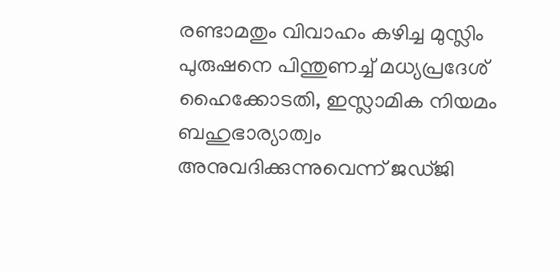രണ്ടാമതും വിവാഹം കഴിച്ച മുസ്ലിം പുരുഷനെ പിന്തുണച്ച് മധ്യപ്രദേശ് ഹൈക്കോടതി, ഇസ്ലാമിക നിയമം ബഹുഭാര്യാത്വം അനുവദിക്കുന്നുവെന്ന് ജഡ്ജി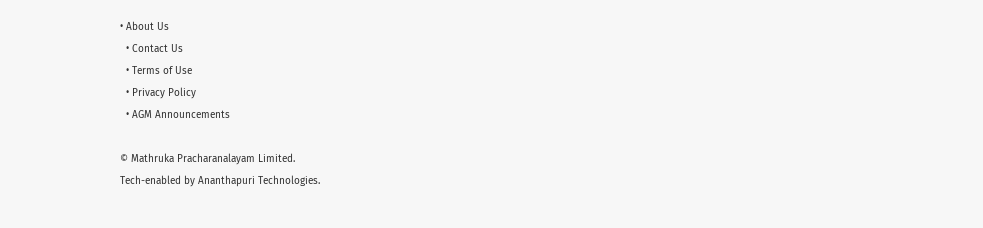• About Us
  • Contact Us
  • Terms of Use
  • Privacy Policy
  • AGM Announcements

© Mathruka Pracharanalayam Limited.
Tech-enabled by Ananthapuri Technologies.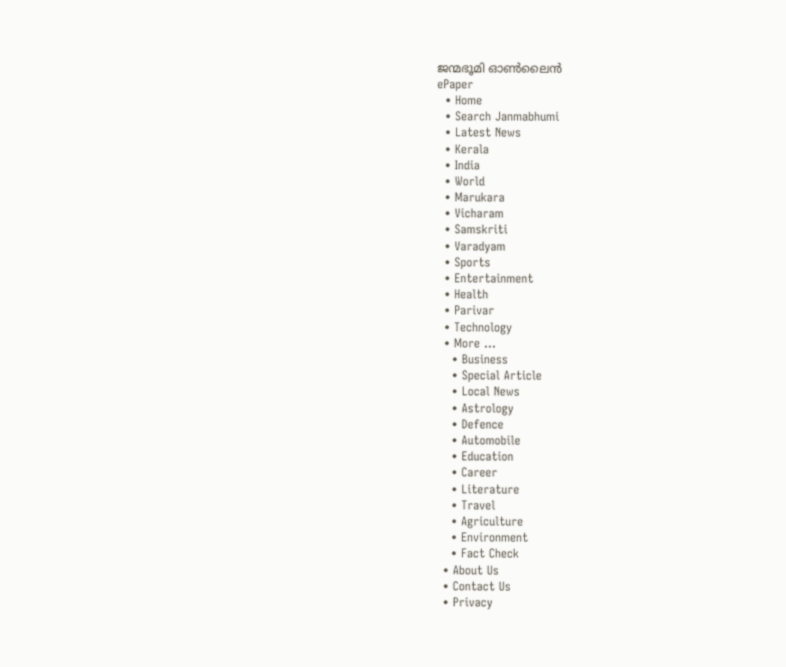ജന്മഭൂമി ഓണ്‍ലൈന്‍
ePaper
  • Home
  • Search Janmabhumi
  • Latest News
  • Kerala
  • India
  • World
  • Marukara
  • Vicharam
  • Samskriti
  • Varadyam
  • Sports
  • Entertainment
  • Health
  • Parivar
  • Technology
  • More …
    • Business
    • Special Article
    • Local News
    • Astrology
    • Defence
    • Automobile
    • Education
    • Career
    • Literature
    • Travel
    • Agriculture
    • Environment
    • Fact Check
  • About Us
  • Contact Us
  • Privacy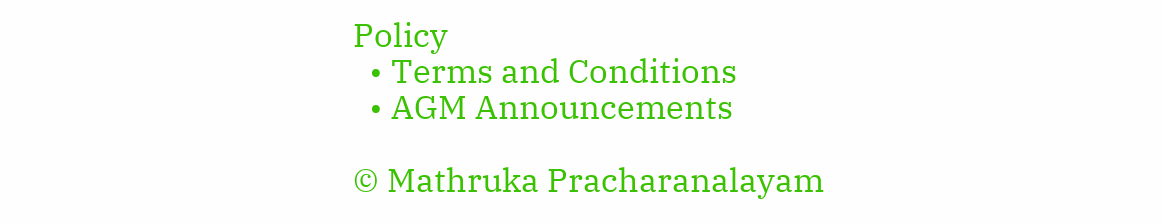Policy
  • Terms and Conditions
  • AGM Announcements

© Mathruka Pracharanalayam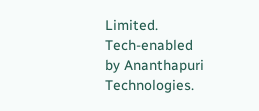Limited.
Tech-enabled by Ananthapuri Technologies.